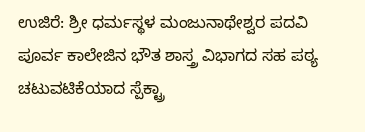ಉಜಿರೆ: ಶ್ರೀ ಧರ್ಮಸ್ಥಳ ಮಂಜುನಾಥೇಶ್ವರ ಪದವಿ ಪೂರ್ವ ಕಾಲೇಜಿನ ಭೌತ ಶಾಸ್ತ್ರ ವಿಭಾಗದ ಸಹ ಪಠ್ಯ ಚಟುವಟಿಕೆಯಾದ ಸ್ಪೆಕ್ಟ್ರಾ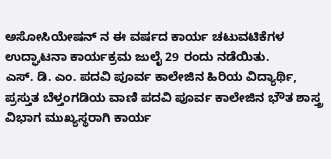ಅಸೋಸಿಯೇಷನ್ ನ ಈ ವರ್ಷದ ಕಾರ್ಯ ಚಟುವಟಿಕೆಗಳ ಉದ್ಘಾಟನಾ ಕಾರ್ಯಕ್ರಮ ಜುಲೈ 29 ರಂದು ನಡೆಯಿತು.
ಎಸ್. ಡಿ. ಎಂ. ಪದವಿ ಪೂರ್ವ ಕಾಲೇಜಿನ ಹಿರಿಯ ವಿದ್ಯಾರ್ಥಿ, ಪ್ರಸ್ತುತ ಬೆಳ್ತಂಗಡಿಯ ವಾಣಿ ಪದವಿ ಪೂರ್ವ ಕಾಲೇಜಿನ ಭೌತ ಶಾಸ್ತ್ರ ವಿಭಾಗ ಮುಖ್ಯಸ್ಥರಾಗಿ ಕಾರ್ಯ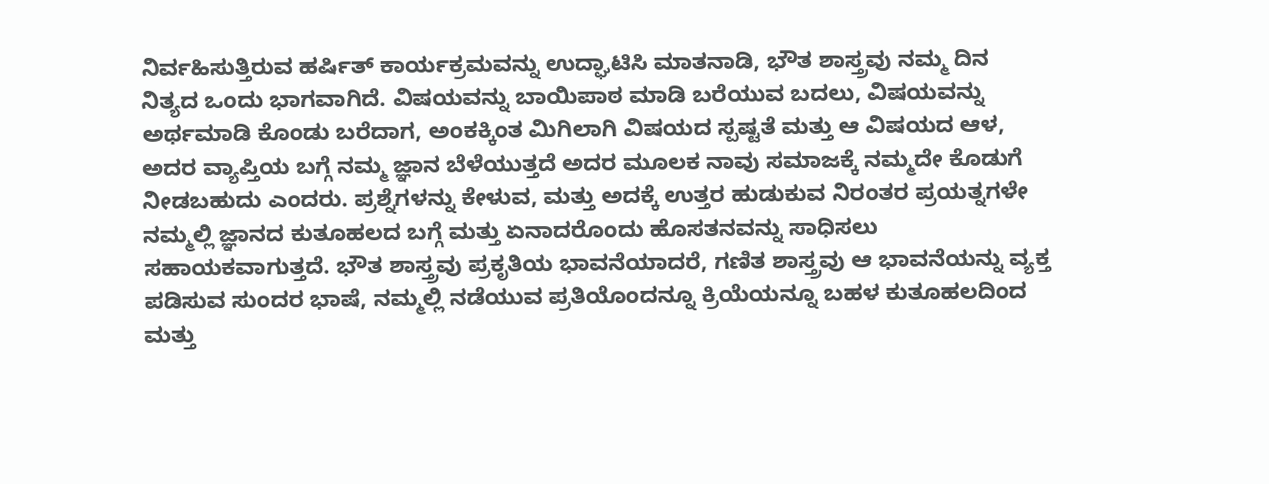ನಿರ್ವಹಿಸುತ್ತಿರುವ ಹರ್ಷಿತ್ ಕಾರ್ಯಕ್ರಮವನ್ನು ಉದ್ಘಾಟಿಸಿ ಮಾತನಾಡಿ, ಭೌತ ಶಾಸ್ತ್ರವು ನಮ್ಮ ದಿನ ನಿತ್ಯದ ಒಂದು ಭಾಗವಾಗಿದೆ. ವಿಷಯವನ್ನು ಬಾಯಿಪಾಠ ಮಾಡಿ ಬರೆಯುವ ಬದಲು, ವಿಷಯವನ್ನು ಅರ್ಥಮಾಡಿ ಕೊಂಡು ಬರೆದಾಗ, ಅಂಕಕ್ಕಿಂತ ಮಿಗಿಲಾಗಿ ವಿಷಯದ ಸ್ಪಷ್ಟತೆ ಮತ್ತು ಆ ವಿಷಯದ ಆಳ, ಅದರ ವ್ಯಾಪ್ತಿಯ ಬಗ್ಗೆ ನಮ್ಮ ಜ್ಞಾನ ಬೆಳೆಯುತ್ತದೆ ಅದರ ಮೂಲಕ ನಾವು ಸಮಾಜಕ್ಕೆ ನಮ್ಮದೇ ಕೊಡುಗೆ ನೀಡಬಹುದು ಎಂದರು. ಪ್ರಶ್ನೆಗಳನ್ನು ಕೇಳುವ, ಮತ್ತು ಅದಕ್ಕೆ ಉತ್ತರ ಹುಡುಕುವ ನಿರಂತರ ಪ್ರಯತ್ನಗಳೇ ನಮ್ಮಲ್ಲಿ ಜ್ಞಾನದ ಕುತೂಹಲದ ಬಗ್ಗೆ ಮತ್ತು ಏನಾದರೊಂದು ಹೊಸತನವನ್ನು ಸಾಧಿಸಲು ಸಹಾಯಕವಾಗುತ್ತದೆ. ಭೌತ ಶಾಸ್ತ್ರವು ಪ್ರಕೃತಿಯ ಭಾವನೆಯಾದರೆ, ಗಣಿತ ಶಾಸ್ತ್ರವು ಆ ಭಾವನೆಯನ್ನು ವ್ಯಕ್ತ ಪಡಿಸುವ ಸುಂದರ ಭಾಷೆ, ನಮ್ಮಲ್ಲಿ ನಡೆಯುವ ಪ್ರತಿಯೊಂದನ್ನೂ ಕ್ರಿಯೆಯನ್ನೂ ಬಹಳ ಕುತೂಹಲದಿಂದ ಮತ್ತು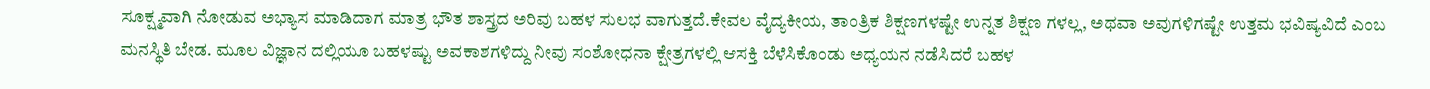ಸೂಕ್ಷ್ಮವಾಗಿ ನೋಡುವ ಅಭ್ಯಾಸ ಮಾಡಿದಾಗ ಮಾತ್ರ ಭೌತ ಶಾಸ್ತ್ರದ ಅರಿವು ಬಹಳ ಸುಲಭ ವಾಗುತ್ತದೆ.ಕೇವಲ ವೈದ್ಯಕೀಯ, ತಾಂತ್ರಿಕ ಶಿಕ್ಷಣಗಳಷ್ಟೇ ಉನ್ನತ ಶಿಕ್ಷಣ ಗಳಲ್ಲ, ಅಥವಾ ಅವುಗಳಿಗಷ್ಟೇ ಉತ್ತಮ ಭವಿಷ್ಯವಿದೆ ಎಂಬ ಮನಸ್ಥಿತಿ ಬೇಡ. ಮೂಲ ವಿಜ್ಞಾನ ದಲ್ಲಿಯೂ ಬಹಳಷ್ಟು ಅವಕಾಶಗಳಿದ್ದು ನೀವು ಸಂಶೋಧನಾ ಕ್ಷೇತ್ರಗಳಲ್ಲಿ ಆಸಕ್ತಿ ಬೆಳೆಸಿಕೊಂಡು ಅಧ್ಯಯನ ನಡೆಸಿದರೆ ಬಹಳ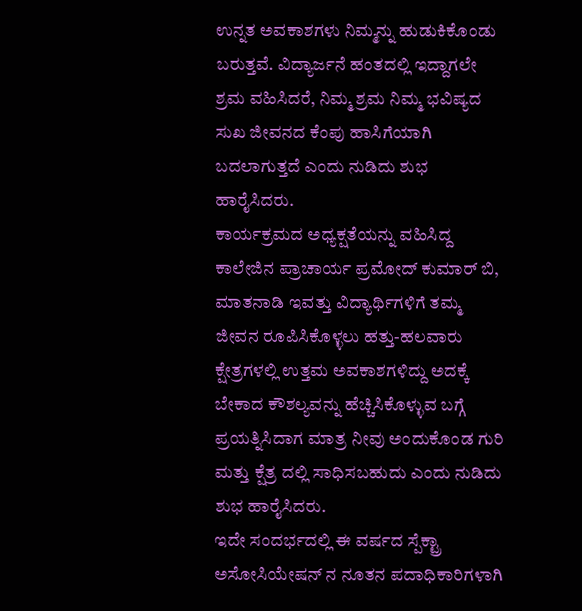ಉನ್ನತ ಅವಕಾಶಗಳು ನಿಮ್ಮನ್ನು ಹುಡುಕಿಕೊಂಡು ಬರುತ್ತವೆ. ವಿದ್ಯಾರ್ಜನೆ ಹಂತದಲ್ಲಿ ಇದ್ದಾಗಲೇ ಶ್ರಮ ವಹಿಸಿದರೆ, ನಿಮ್ಮ ಶ್ರಮ ನಿಮ್ಮ ಭವಿಷ್ಯದ ಸುಖ ಜೀವನದ ಕೆಂಪು ಹಾಸಿಗೆಯಾಗಿ ಬದಲಾಗುತ್ತದೆ ಎಂದು ನುಡಿದು ಶುಭ ಹಾರೈಸಿದರು.
ಕಾರ್ಯಕ್ರಮದ ಅಧ್ಯಕ್ಷತೆಯನ್ನು ವಹಿಸಿದ್ದ ಕಾಲೇಜಿನ ಪ್ರಾಚಾರ್ಯ ಪ್ರಮೋದ್ ಕುಮಾರ್ ಬಿ, ಮಾತನಾಡಿ ಇವತ್ತು ವಿದ್ಯಾರ್ಥಿಗಳಿಗೆ ತಮ್ಮ ಜೀವನ ರೂಪಿಸಿಕೊಳ್ಳಲು ಹತ್ತು-ಹಲವಾರು ಕ್ಷೇತ್ರಗಳಲ್ಲಿ ಉತ್ತಮ ಅವಕಾಶಗಳಿದ್ದು ಅದಕ್ಕೆ ಬೇಕಾದ ಕೌಶಲ್ಯವನ್ನು ಹೆಚ್ಚಿಸಿಕೊಳ್ಳುವ ಬಗ್ಗೆ ಪ್ರಯತ್ನಿಸಿದಾಗ ಮಾತ್ರ ನೀವು ಅಂದುಕೊಂಡ ಗುರಿ ಮತ್ತು ಕ್ಷೆತ್ರ ದಲ್ಲಿ ಸಾಧಿಸಬಹುದು ಎಂದು ನುಡಿದು ಶುಭ ಹಾರೈಸಿದರು.
ಇದೇ ಸಂದರ್ಭದಲ್ಲಿ ಈ ವರ್ಷದ ಸ್ಪೆಕ್ಟ್ರಾ ಅಸೋಸಿಯೇಷನ್ ನ ನೂತನ ಪದಾಧಿಕಾರಿಗಳಾಗಿ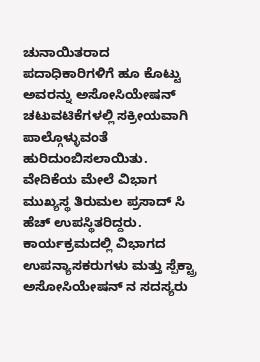ಚುನಾಯಿತರಾದ ಪದಾಧಿಕಾರಿಗಳಿಗೆ ಹೂ ಕೊಟ್ಟು ಅವರನ್ನು ಅಸೋಸಿಯೇಷನ್ ಚಟುವಟಿಕೆಗಳಲ್ಲಿ ಸಕ್ರೀಯವಾಗಿ ಪಾಲ್ಗೊಳ್ಳುವಂತೆ ಹುರಿದುಂಬಿಸಲಾಯಿತು.
ವೇದಿಕೆಯ ಮೇಲೆ ವಿಭಾಗ ಮುಖ್ಯಸ್ಥ ತಿರುಮಲ ಪ್ರಸಾದ್ ಸಿ ಹೆಚ್ ಉಪಸ್ಥಿತರಿದ್ದರು. ಕಾರ್ಯಕ್ರಮದಲ್ಲಿ ವಿಭಾಗದ ಉಪನ್ಯಾಸಕರುಗಳು ಮತ್ತು ಸ್ಪೆಕ್ಟ್ರಾ ಅಸೋಸಿಯೇಷನ್ ನ ಸದಸ್ಯರು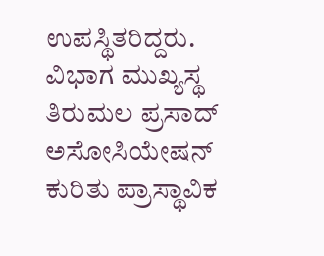ಉಪಸ್ಥಿತರಿದ್ದರು.
ವಿಭಾಗ ಮುಖ್ಯಸ್ಥ ತಿರುಮಲ ಪ್ರಸಾದ್ ಅಸೋಸಿಯೇಷನ್ ಕುರಿತು ಪ್ರಾಸ್ಥಾವಿಕ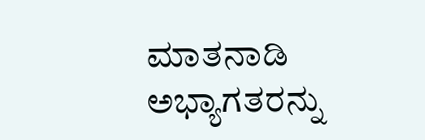ಮಾತನಾಡಿ ಅಭ್ಯಾಗತರನ್ನು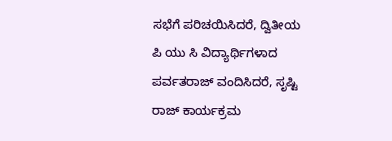ಸಭೆಗೆ ಪರಿಚಯಿಸಿದರೆ, ದ್ವಿತೀಯ ಪಿ ಯು ಸಿ ವಿದ್ಯಾರ್ಥಿಗಳಾದ ಪರ್ವತರಾಜ್ ವಂದಿಸಿದರೆ, ಸೃಷ್ಟಿ ರಾಜ್ ಕಾರ್ಯಕ್ರಮ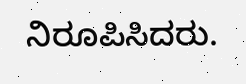ನಿರೂಪಿಸಿದರು.